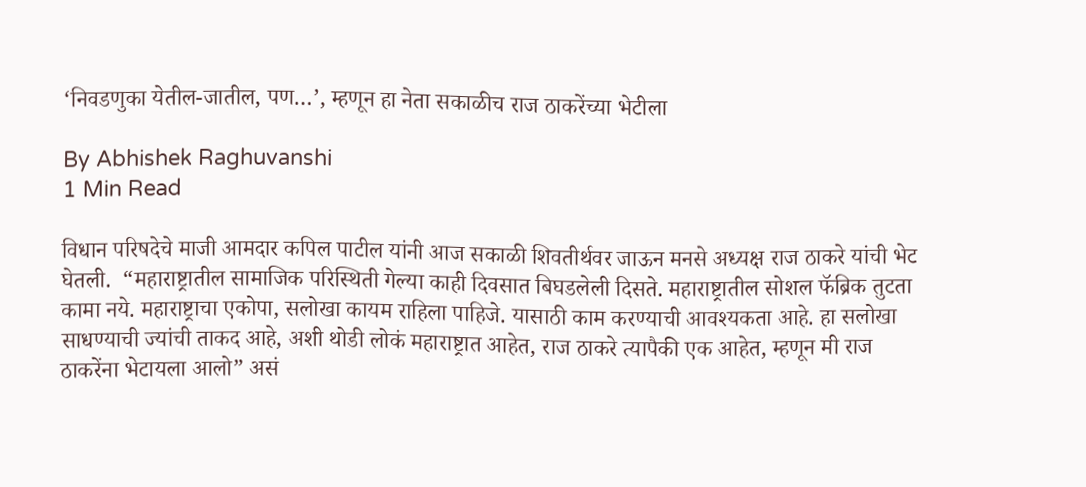‘निवडणुका येतील-जातील, पण…’, म्हणून हा नेता सकाळीच राज ठाकरेंच्या भेटीला

By Abhishek Raghuvanshi
1 Min Read

विधान परिषदेचे माजी आमदार कपिल पाटील यांनी आज सकाळी शिवतीर्थवर जाऊन मनसे अध्यक्ष राज ठाकरे यांची भेट घेतली.  “महाराष्ट्रातील सामाजिक परिस्थिती गेल्या काही दिवसात बिघडलेली दिसते. महाराष्ट्रातील सोशल फॅब्रिक तुटता कामा नये. महाराष्ट्राचा एकोपा, सलोखा कायम राहिला पाहिजे. यासाठी काम करण्याची आवश्यकता आहे. हा सलोखा साधण्याची ज्यांची ताकद आहे, अशी थोडी लोकं महाराष्ट्रात आहेत, राज ठाकरे त्यापैकी एक आहेत, म्हणून मी राज ठाकरेंना भेटायला आलो” असं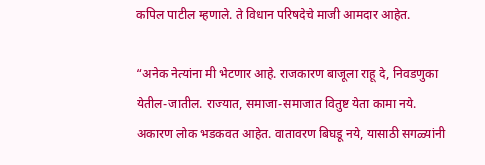कपिल पाटील म्हणाले. ते विधान परिषदेचे माजी आमदार आहेत.

“अनेक नेत्यांना मी भेटणार आहे. राजकारण बाजूला राहू दे, निवडणुका येतील-जातील. राज्यात, समाजा-समाजात वितुष्ट येता कामा नये. अकारण लोक भडकवत आहेत. वातावरण बिघडू नये, यासाठी सगळ्यांनी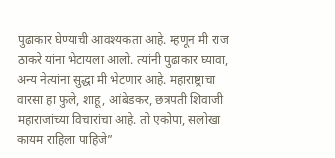पुढाकार घेण्याची आवश्यकता आहे. म्हणून मी राज ठाकरे यांना भेटायला आलो. त्यांनी पुढाकार घ्यावा, अन्य नेत्यांना सुद्धा मी भेटणार आहे. महाराष्ट्राचा वारसा हा फुले, शाहू, आंबेडकर, छत्रपती शिवाजी महाराजांच्या विचारांचा आहे. तो एकोपा, सलोखा कायम राहिला पाहिजे”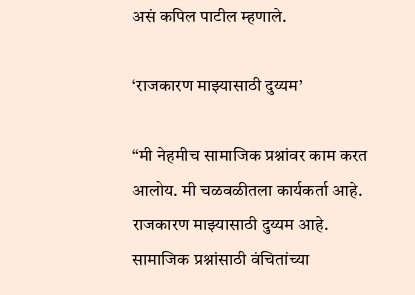असं कपिल पाटील म्हणाले.

‘राजकारण माझ्यासाठी दुय्यम’

“मी नेहमीच सामाजिक प्रश्नांवर काम करत आलोय. मी चळवळीतला कार्यकर्ता आहे. राजकारण माझ्यासाठी दुय्यम आहे. सामाजिक प्रश्नांसाठी वंचितांच्या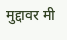मुद्दावर मी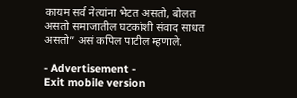कायम सर्व नेत्यांना भेटत असतो, बोलत असतो समाजातील घटकांशी संवाद साधत असतो” असं कपिल पाटील म्हणाले.

- Advertisement -
Exit mobile version